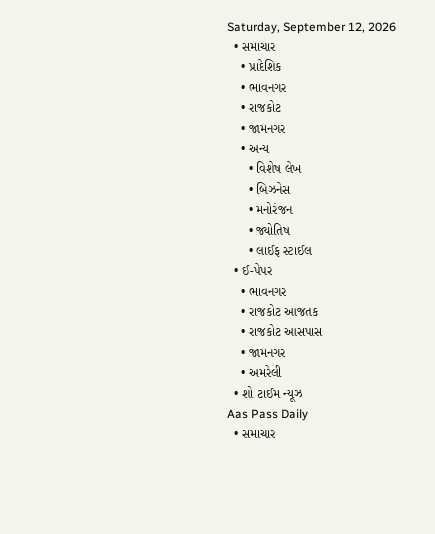Saturday, September 12, 2026
  • સમાચાર
    • પ્રાદેશિક
    • ભાવનગર
    • રાજકોટ
    • જામનગર
    • અન્ય
      • વિશેષ લેખ
      • બિઝનેસ
      • મનોરંજન
      • જ્યોતિષ
      • લાઈફ સ્ટાઈલ
  • ઈ-પેપર
    • ભાવનગર
    • રાજકોટ આજતક
    • રાજકોટ આસપાસ
    • જામનગર
    • અમરેલી
  • શો ટાઈમ ન્યૂઝ
Aas Pass Daily
  • સમાચાર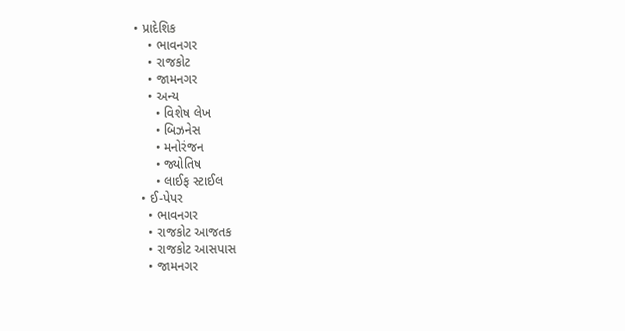• પ્રાદેશિક
    • ભાવનગર
    • રાજકોટ
    • જામનગર
    • અન્ય
      • વિશેષ લેખ
      • બિઝનેસ
      • મનોરંજન
      • જ્યોતિષ
      • લાઈફ સ્ટાઈલ
  • ઈ-પેપર
    • ભાવનગર
    • રાજકોટ આજતક
    • રાજકોટ આસપાસ
    • જામનગર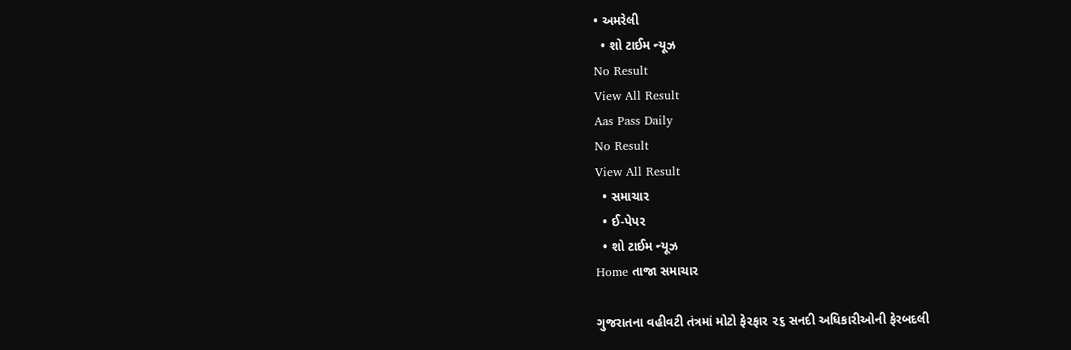• અમરેલી
  • શો ટાઈમ ન્યૂઝ
No Result
View All Result
Aas Pass Daily
No Result
View All Result
  • સમાચાર
  • ઈ-પેપર
  • શો ટાઈમ ન્યૂઝ
Home તાજા સમાચાર

ગુજરાતના વહીવટી તંત્રમાં મોટો ફેરફાર ૨૬ સનદી અધિકારીઓની ફેરબદલી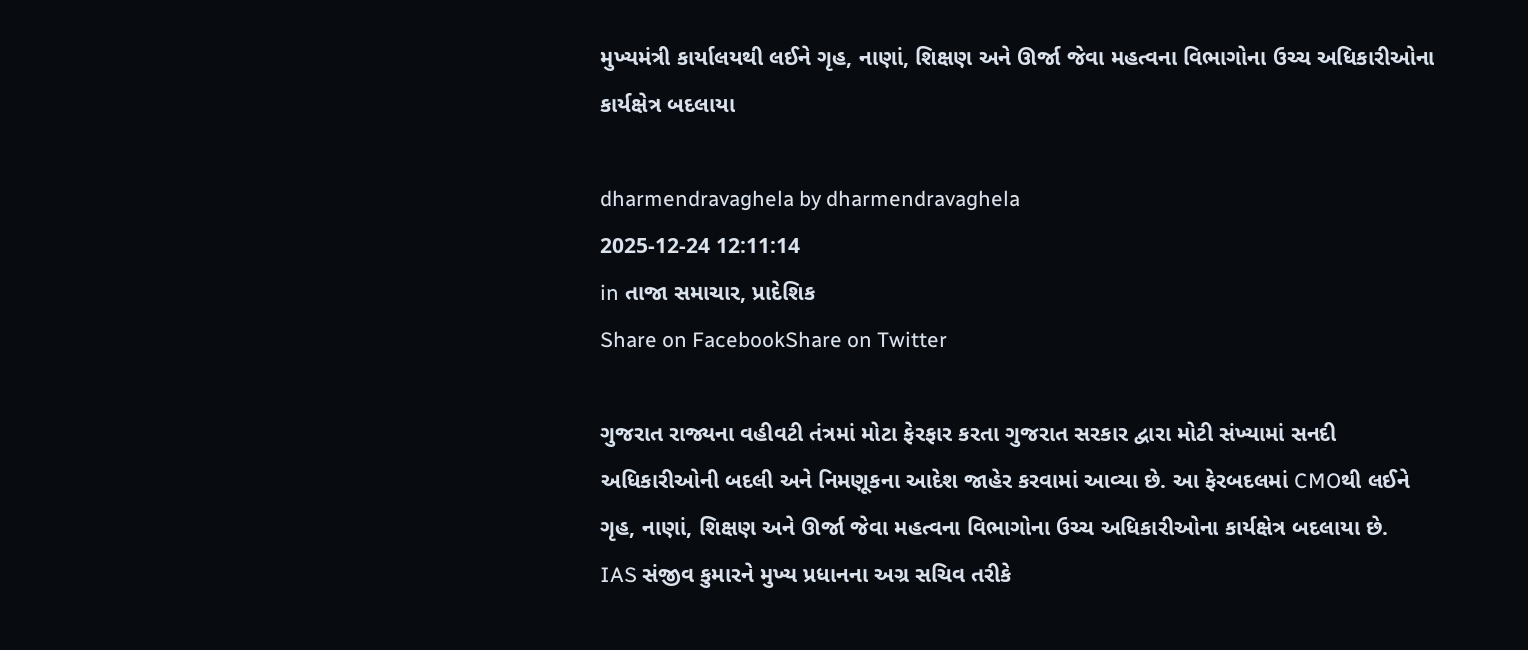મુખ્યમંત્રી કાર્યાલયથી લઈને ગૃહ, નાણાં, શિક્ષણ અને ઊર્જા જેવા મહત્વના વિભાગોના ઉચ્ચ અધિકારીઓના કાર્યક્ષેત્ર બદલાયા

dharmendravaghela by dharmendravaghela
2025-12-24 12:11:14
in તાજા સમાચાર, પ્રાદેશિક
Share on FacebookShare on Twitter

ગુજરાત રાજ્યના વહીવટી તંત્રમાં મોટા ફેરફાર કરતા ગુજરાત સરકાર દ્વારા મોટી સંખ્યામાં સનદી અધિકારીઓની બદલી અને નિમણૂકના આદેશ જાહેર કરવામાં આવ્યા છે. આ ફેરબદલમાં CMOથી લઈને ગૃહ, નાણાં, શિક્ષણ અને ઊર્જા જેવા મહત્વના વિભાગોના ઉચ્ચ અધિકારીઓના કાર્યક્ષેત્ર બદલાયા છે.
IAS સંજીવ કુમારને મુખ્ય પ્રધાનના અગ્ર સચિવ તરીકે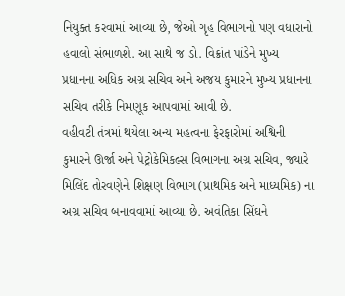નિયુક્ત કરવામાં આવ્યા છે, જેઓ ગૃહ વિભાગનો પણ વધારાનો હવાલો સંભાળશે. આ સાથે જ ડો. વિક્રાંત પાંડેને મુખ્ય પ્રધાનના અધિક અગ્ર સચિવ અને અજય કુમારને મુખ્ય પ્રધાનના સચિવ તરીકે નિમણૂક આપવામાં આવી છે.
વહીવટી તંત્રમાં થયેલા અન્ય મહત્વના ફેરફારોમાં અશ્વિની કુમારને ઊર્જા અને પેટ્રોકેમિકલ્સ વિભાગના અગ્ર સચિવ, જ્યારે મિલિંદ તોરવણેને શિક્ષણ વિભાગ (પ્રાથમિક અને માધ્યમિક) ના અગ્ર સચિવ બનાવવામાં આવ્યા છે. અવંતિકા સિંઘને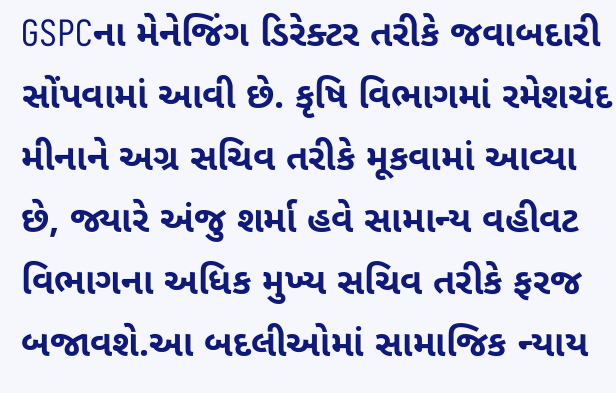GSPCના મેનેજિંગ ડિરેક્ટર તરીકે જવાબદારી સોંપવામાં આવી છે. કૃષિ વિભાગમાં રમેશચંદ મીનાને અગ્ર સચિવ તરીકે મૂકવામાં આવ્યા છે, જ્યારે અંજુ શર્મા હવે સામાન્ય વહીવટ વિભાગના અધિક મુખ્ય સચિવ તરીકે ફરજ બજાવશે.આ બદલીઓમાં સામાજિક ન્યાય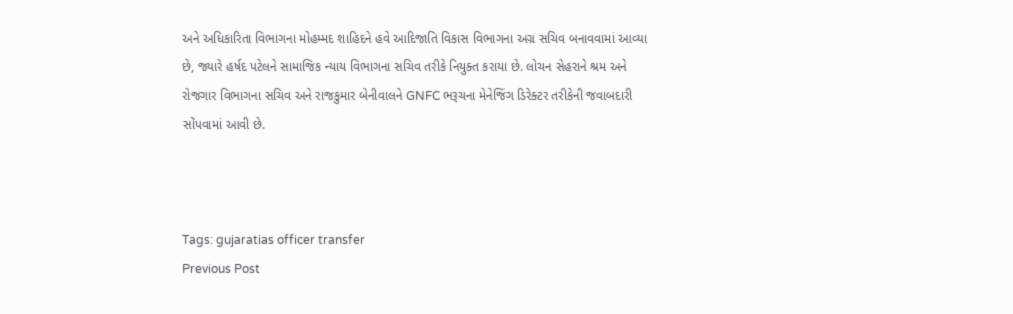અને અધિકારિતા વિભાગના મોહમ્મદ શાહિદને હવે આદિજાતિ વિકાસ વિભાગના અગ્ર સચિવ બનાવવામાં આવ્યા છે, જ્યારે હર્ષદ પટેલને સામાજિક ન્યાય વિભાગના સચિવ તરીકે નિયુક્ત કરાયા છે. લોચન સેહરાને શ્રમ અને રોજગાર વિભાગના સચિવ અને રાજકુમાર બેનીવાલને GNFC ભરૂચના મેનેજિંગ ડિરેક્ટર તરીકેની જવાબદારી સોંપવામાં આવી છે.



Tags: gujaratias officer transfer
Previous Post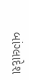બાંગ્લાદેશ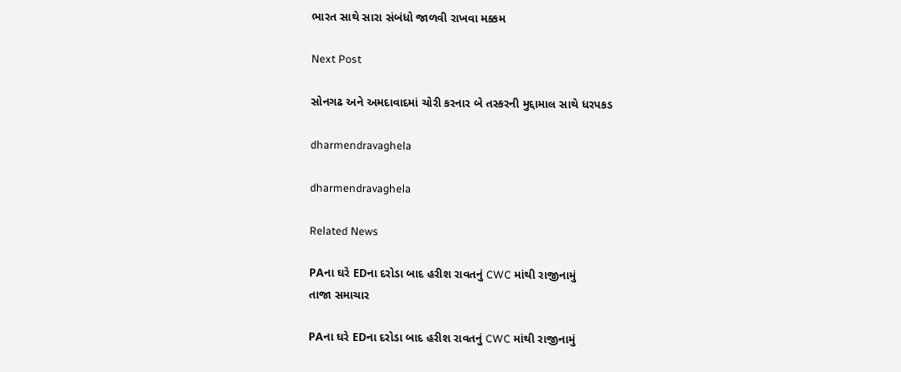ભારત સાથે સારા સંબંધો જાળવી રાખવા મક્કમ

Next Post

સોનગઢ અને અમદાવાદમાં ચોરી કરનાર બે તસ્કરની મુદ્દામાલ સાથે ધરપકડ

dharmendravaghela

dharmendravaghela

Related News

PAના ઘરે EDના દરોડા બાદ હરીશ રાવતનું CWC માંથી રાજીનામું
તાજા સમાચાર

PAના ઘરે EDના દરોડા બાદ હરીશ રાવતનું CWC માંથી રાજીનામું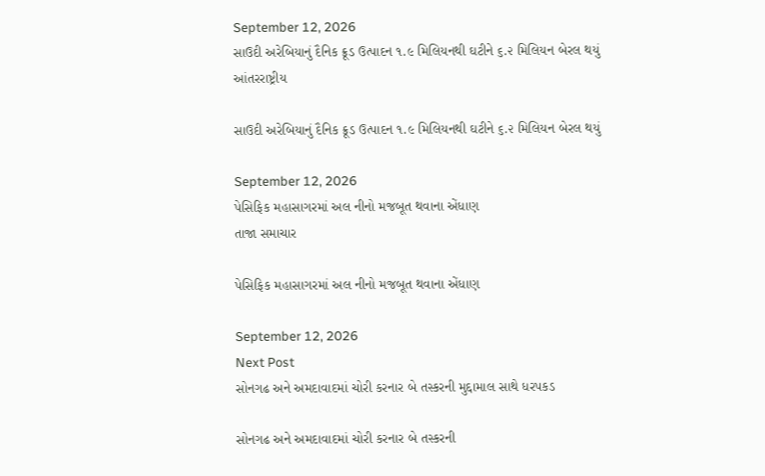September 12, 2026
સાઉદી અરેબિયાનું દૈનિક ક્રૂડ ઉત્પાદન ૧.૯ મિલિયનથી ઘટીને ૬.૨ મિલિયન બેરલ થયું
આંતરરાષ્ટ્રીય

સાઉદી અરેબિયાનું દૈનિક ક્રૂડ ઉત્પાદન ૧.૯ મિલિયનથી ઘટીને ૬.૨ મિલિયન બેરલ થયું

September 12, 2026
પેસિફિક મહાસાગરમાં અલ નીનો મજબૂત થવાના એંધાણ
તાજા સમાચાર

પેસિફિક મહાસાગરમાં અલ નીનો મજબૂત થવાના એંધાણ

September 12, 2026
Next Post
સોનગઢ અને અમદાવાદમાં ચોરી કરનાર બે તસ્કરની મુદ્દામાલ સાથે ધરપકડ

સોનગઢ અને અમદાવાદમાં ચોરી કરનાર બે તસ્કરની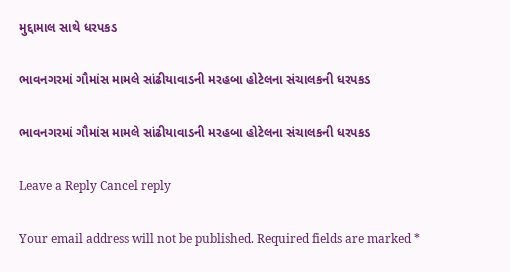મુદ્દામાલ સાથે ધરપકડ

ભાવનગરમાં ગૌમાંસ મામલે સાંઢીયાવાડની મરહબા હોટેલના સંચાલકની ધરપકડ

ભાવનગરમાં ગૌમાંસ મામલે સાંઢીયાવાડની મરહબા હોટેલના સંચાલકની ધરપકડ

Leave a Reply Cancel reply

Your email address will not be published. Required fields are marked *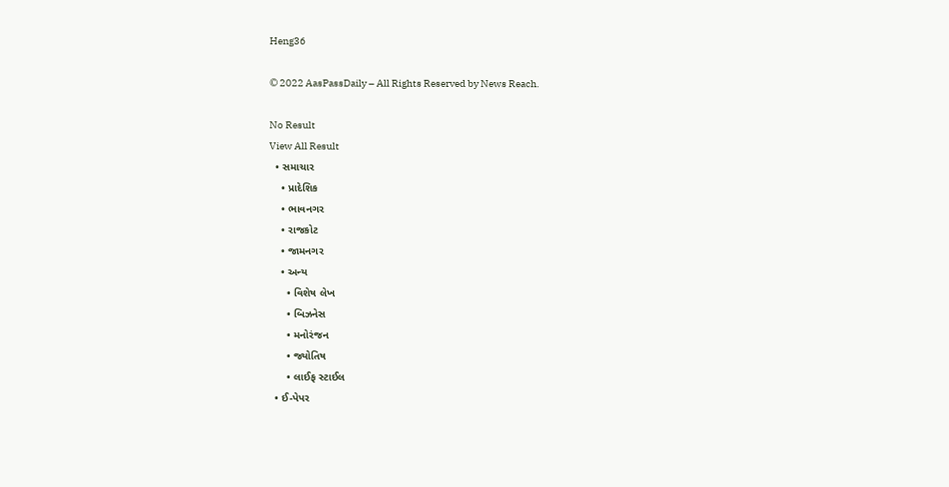Heng36

© 2022 AasPassDaily – All Rights Reserved by News Reach.

No Result
View All Result
  • સમાચાર
    • પ્રાદેશિક
    • ભાવનગર
    • રાજકોટ
    • જામનગર
    • અન્ય
      • વિશેષ લેખ
      • બિઝનેસ
      • મનોરંજન
      • જ્યોતિષ
      • લાઈફ સ્ટાઈલ
  • ઈ-પેપર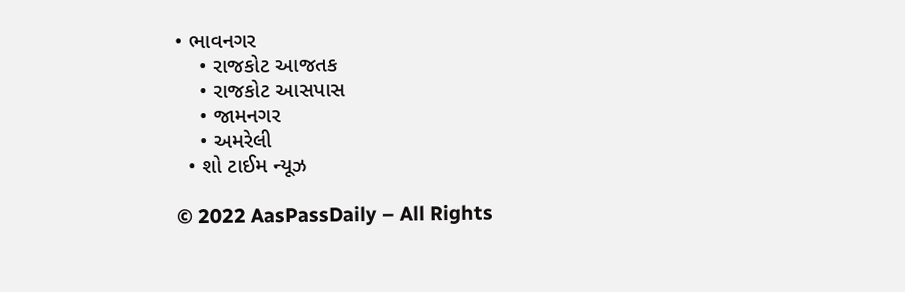• ભાવનગર
    • રાજકોટ આજતક
    • રાજકોટ આસપાસ
    • જામનગર
    • અમરેલી
  • શો ટાઈમ ન્યૂઝ

© 2022 AasPassDaily – All Rights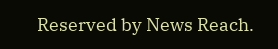Reserved by News Reach.